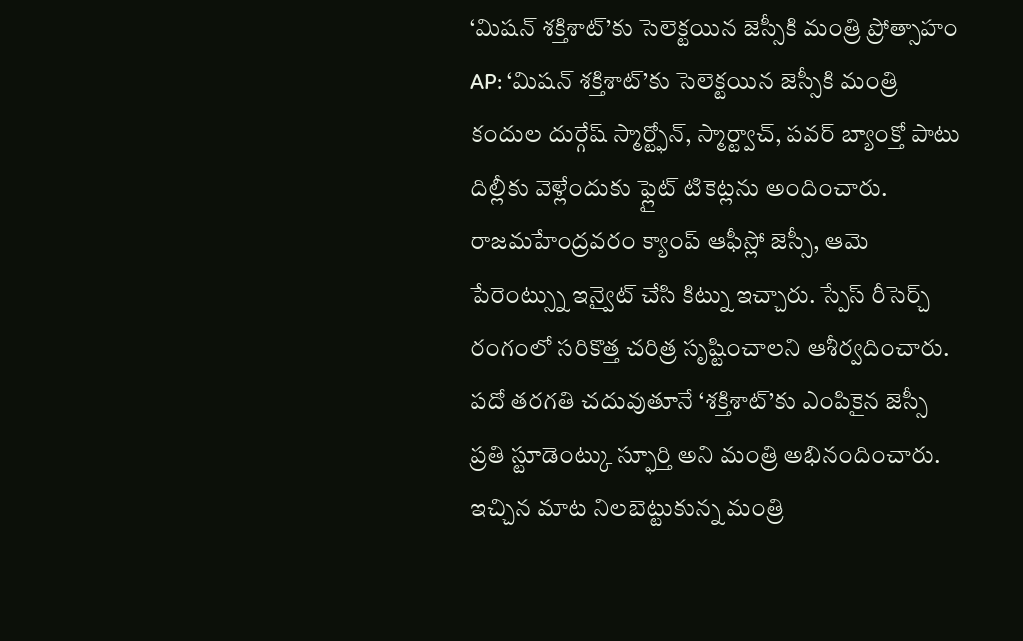‘మిషన్ శక్తిశాట్’కు సెలెక్టయిన జెస్సీకి మంత్రి ప్రోత్సాహం
AP: ‘మిషన్ శక్తిశాట్’కు సెలెక్టయిన జెస్సీకి మంత్రి కందుల దుర్గేష్ స్మార్ట్ఫోన్, స్మార్ట్వాచ్, పవర్ బ్యాంక్తో పాటు దిల్లీకు వెళ్లేందుకు ఫ్లైట్ టికెట్లను అందించారు. రాజమహేంద్రవరం క్యాంప్ ఆఫీస్లో జెస్సీ, ఆమె పేరెంట్స్ను ఇన్వైట్ చేసి కిట్ను ఇచ్చారు. స్పేస్ రీసెర్చ్ రంగంలో సరికొత్త చరిత్ర సృష్టించాలని ఆశీర్వదించారు. పదో తరగతి చదువుతూనే ‘శక్తిశాట్’కు ఎంపికైన జెస్సీ ప్రతి స్టూడెంట్కు స్ఫూర్తి అని మంత్రి అభినందించారు. ఇచ్చిన మాట నిలబెట్టుకున్న మంత్రి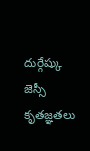దుర్గేష్కు జెస్సీ కృతజ్ఞతలు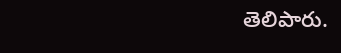తెలిపారు.